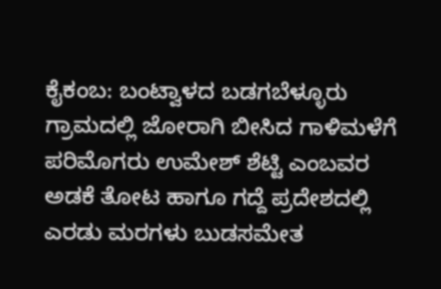ಕೈಕಂಬ: ಬಂಟ್ವಾಳದ ಬಡಗಬೆಳ್ಳೂರು ಗ್ರಾಮದಲ್ಲಿ ಜೋರಾಗಿ ಬೀಸಿದ ಗಾಳಿಮಳೆಗೆ ಪರಿಮೊಗರು ಉಮೇಶ್ ಶೆಟ್ಟಿ ಎಂಬವರ ಅಡಕೆ ತೋಟ ಹಾಗೂ ಗದ್ದೆ ಪ್ರದೇಶದಲ್ಲಿ ಎರಡು ಮರಗಳು ಬುಡಸಮೇತ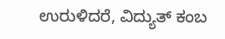ಉರುಳಿದರೆ, ವಿದ್ಯುತ್ ಕಂಬ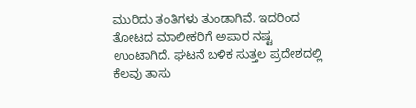ಮುರಿದು ತಂತಿಗಳು ತುಂಡಾಗಿವೆ. ಇದರಿಂದ ತೋಟದ ಮಾಲೀಕರಿಗೆ ಅಪಾರ ನಷ್ಟ ಉಂಟಾಗಿದೆ. ಘಟನೆ ಬಳಿಕ ಸುತ್ತಲ ಪ್ರದೇಶದಲ್ಲಿ ಕೆಲವು ತಾಸು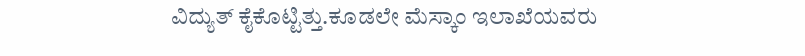ವಿದ್ಯುತ್ ಕೈಕೊಟ್ಟಿತ್ತು.ಕೂಡಲೇ ಮೆಸ್ಕಾಂ ಇಲಾಖೆಯವರು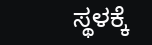ಸ್ಥಳಕ್ಕೆ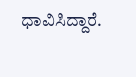ಧಾವಿಸಿದ್ದಾರೆ.